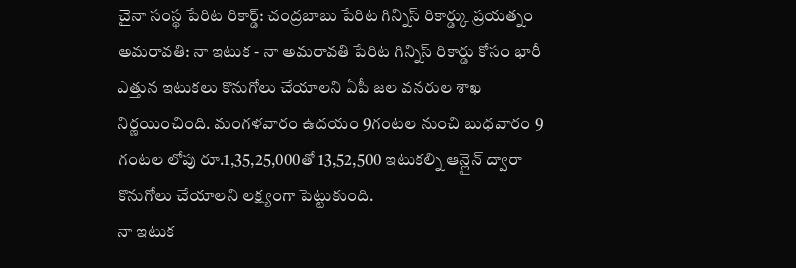చైనా సంస్థ పేరిట రికార్డ్: చంద్రబాబు పేరిట గిన్నిస్ రికార్డ్కు ప్రయత్నం
అమరావతి: నా ఇటుక - నా అమరావతి పేరిట గిన్నిస్ రికార్డు కోసం భారీ ఎత్తున ఇటుకలు కొనుగోలు చేయాలని ఏపీ జల వనరుల శాఖ నిర్ణయించింది. మంగళవారం ఉదయం 9గంటల నుంచి బుధవారం 9 గంటల లోపు రూ.1,35,25,000తో 13,52,500 ఇటుకల్ని ఆన్లైన్ ద్వారా కొనుగోలు చేయాలని లక్ష్యంగా పెట్టుకుంది.
నా ఇటుక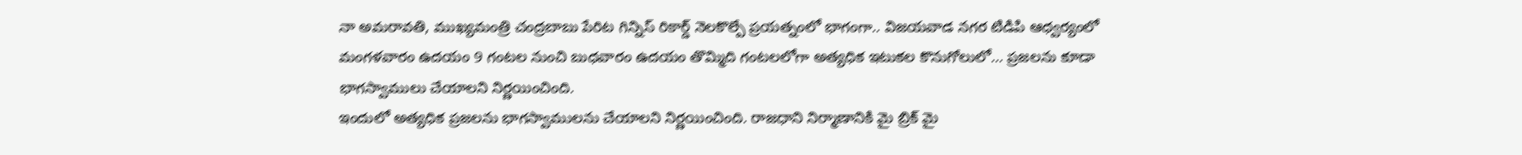నా అమరావతి, ముఖ్యమంత్రి చంద్రబాబు పేరిట గిన్నిస్ రికార్డ్ నెలకొల్పే ప్రయత్నంలో భాగంగా.. విజయవాడ నగర టిడిపి ఆధ్వర్యంలో మంగళవారం ఉదయం 9 గంటల నుంచి బుధవారం ఉదయం తొమ్మిది గంటలలోగా అత్యధిక ఇటుకల కొనుగోలులో... ప్రజలను కూడా భాగస్వాములు చేయాలని నిర్ణయించింది.
ఇందులో అత్యధిక ప్రజలను భాగస్వాములను చేయాలని నిర్ణయించింది. రాజధాని నిర్మాణానికి మై బ్రిక్ మై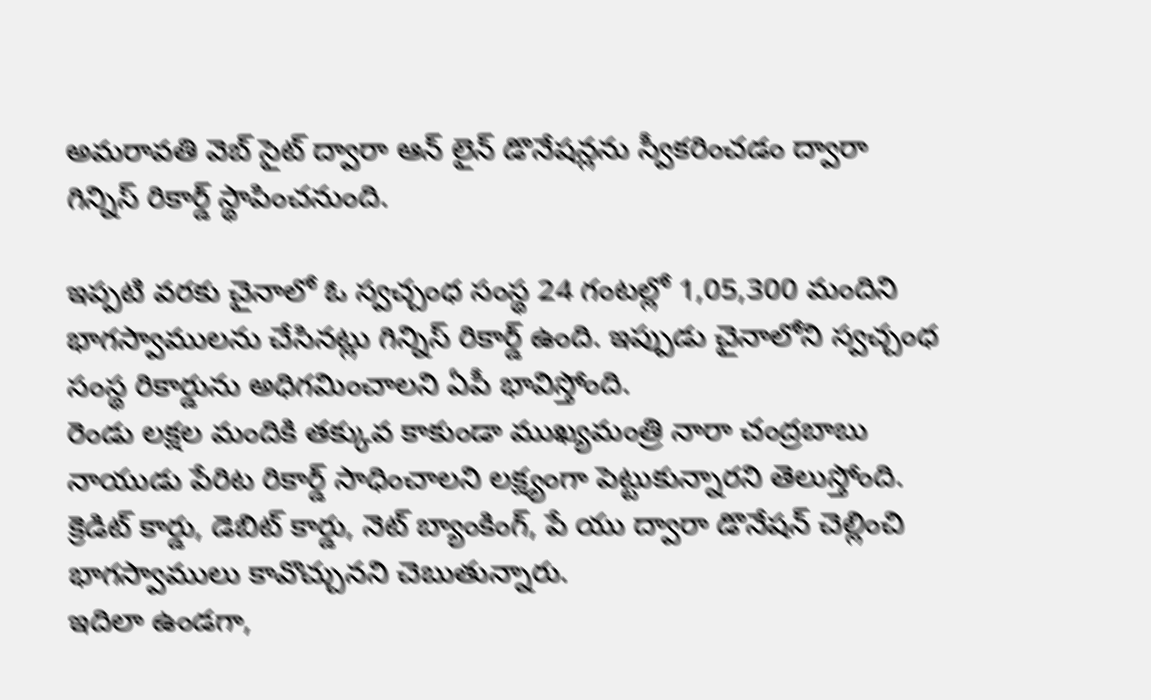అమరావతి వెబ్ సైట్ ద్వారా ఆన్ లైన్ డొనేషన్లను స్వీకరించడం ద్వారా గిన్నిస్ రికార్డ్ స్థాపించనుంది.

ఇప్పటి వరకు చైనాలో ఓ స్వచ్చంధ సంస్థ 24 గంటల్లో 1,05,300 మందిని భాగస్వాములను చేసినట్లు గిన్నిస్ రికార్డ్ ఉంది. ఇప్పుడు చైనాలోని స్వచ్చంధ సంస్థ రికార్డును అధిగమించాలని ఏపీ భావిస్తోంది.
రెండు లక్షల మందికి తక్కువ కాకుండా ముఖ్యమంత్రి నారా చంద్రబాబు నాయుడు పేరిట రికార్డ్ సాధించాలని లక్ష్యంగా పెట్టుకున్నారని తెలుస్తోంది. క్రెడిట్ కార్డు, డెబిట్ కార్డు, నెట్ బ్యాంకింగ్, పే యు ద్వారా డొనేషన్ చెల్లించి భాగస్వాములు కావొచ్చునని చెబుతున్నారు.
ఇదిలా ఉండగా,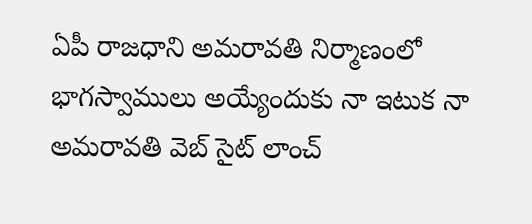ఏపీ రాజధాని అమరావతి నిర్మాణంలో భాగస్వాములు అయ్యేందుకు నా ఇటుక నా అమరావతి వెబ్ సైట్ లాంచ్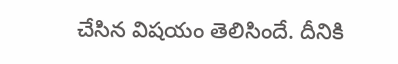చేసిన విషయం తెలిసిందే. దీనికి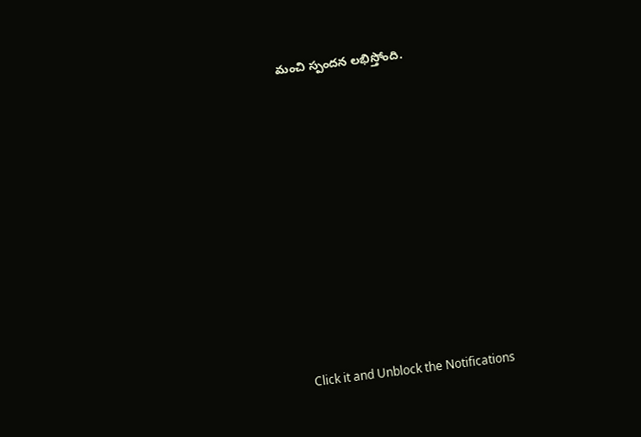మంచి స్పందన లభిస్తోంది.












Click it and Unblock the Notifications